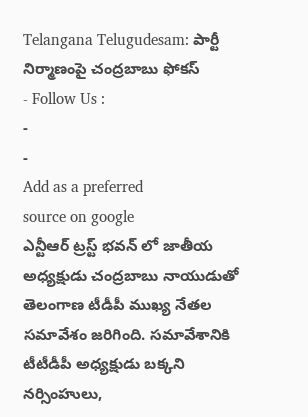Telangana Telugudesam: పార్టీ నిర్మాణంపై చంద్రబాబు ఫోకస్
- Follow Us :
-
-
Add as a preferred
source on google
ఎన్టీఆర్ ట్రస్ట్ భవన్ లో జాతీయ అధ్యక్షుడు చంద్రబాబు నాయుడుతో తెలంగాణ టీడీపీ ముఖ్య నేతల సమావేశం జరిగింది. సమావేశానికి టీటీడీపీ అధ్యక్షుడు బక్కని నర్సింహులు,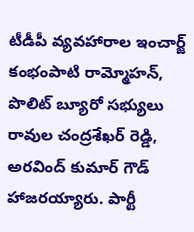టీడీపీ వ్యవహారాల ఇంచార్జ్ కంభంపాటి రామ్మోహన్, పొలిట్ బ్యూరో సభ్యులు రావుల చంద్రశేఖర్ రెడ్డి, అరవింద్ కుమార్ గౌడ్ హాజరయ్యారు. పార్టీ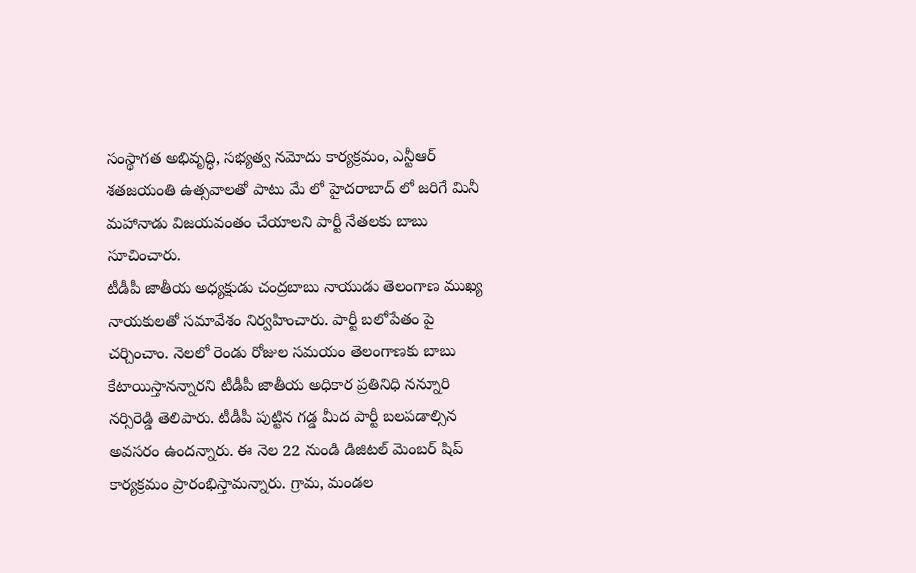సంస్థాగత అభివృద్ధి, సభ్యత్వ నమోదు కార్యక్రమం, ఎన్టీఆర్ శతజయంతి ఉత్సవాలతో పాటు మే లో హైదరాబాద్ లో జరిగే మినీ మహానాడు విజయవంతం చేయాలని పార్టీ నేతలకు బాబు సూచించారు.
టీడీపీ జాతీయ అధ్యక్షుడు చంద్రబాబు నాయుడు తెలంగాణ ముఖ్య నాయకులతో సమావేశం నిర్వహించారు. పార్టీ బలోపేతం పై చర్చించాం. నెలలో రెండు రోజుల సమయం తెలంగాణకు బాబు కేటాయిస్తానన్నారని టీడీపీ జాతీయ అధికార ప్రతినిధి నన్నూరి నర్సిరెడ్డి తెలిపారు. టీడీపీ పుట్టిన గడ్డ మీద పార్టీ బలపడాల్సిన అవసరం ఉందన్నారు. ఈ నెల 22 నుండి డిజిటల్ మెంబర్ షిప్ కార్యక్రమం ప్రారంభిస్తామన్నారు. గ్రామ, మండల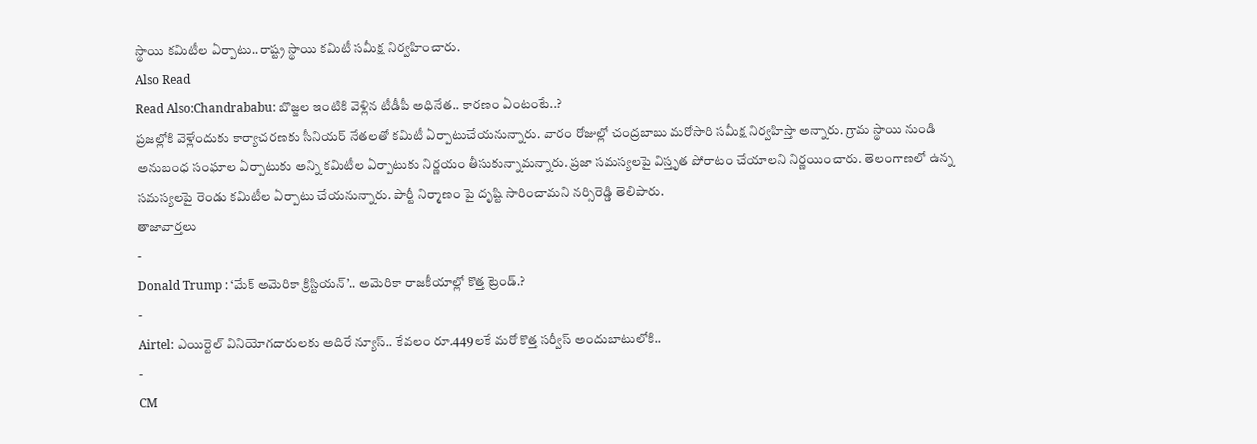స్థాయి కమిటీల ఏర్పాటు..రాష్ట్ర స్థాయి కమిటీ సమీక్ష నిర్వహించారు.
Also Read
Read Also:Chandrababu: బొజ్జల ఇంటికి వెళ్లిన టీడీపీ అధినేత.. కారణం ఏంటంటే..?
ప్రజల్లోకి వెళ్లేందుకు కార్యాచరణకు సీనియర్ నేతలతో కమిటీ ఏర్పాటుచేయనున్నారు. వారం రోజుల్లో చంద్రబాబు మరోసారి సమీక్ష నిర్వహిస్తా అన్నారు. గ్రామ స్థాయి నుండి అనుబంధ సంఘాల ఏర్పాటుకు అన్ని కమిటీల ఏర్పాటుకు నిర్ణయం తీసుకున్నామన్నారు. ప్రజా సమస్యలపై విస్తృత పోరాటం చేయాలని నిర్ణయించారు. తెలంగాణలో ఉన్న సమస్యలపై రెండు కమిటీల ఏర్పాటు చేయనున్నారు. పార్టీ నిర్మాణం పై దృష్టి సారించామని నర్సిరెడ్డి తెలిపారు.
తాజావార్తలు
-
Donald Trump : ‘మేక్ అమెరికా క్రిస్టియన్’.. అమెరికా రాజకీయాల్లో కొత్త ట్రెండ్.?
-
Airtel: ఎయిర్టెల్ వినియోగదారులకు అదిరే న్యూస్.. కేవలం రూ.449లకే మరో కొత్త సర్వీస్ అందుబాటులోకి..
-
CM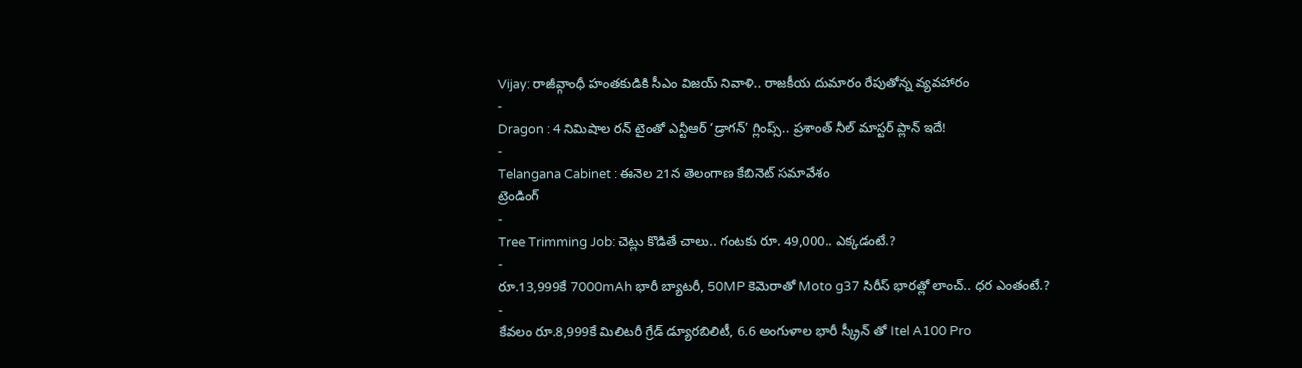Vijay: రాజీవ్గాంధీ హంతకుడికి సీఎం విజయ్ నివాళి.. రాజకీయ దుమారం రేపుతోన్న వ్యవహారం
-
Dragon : 4 నిమిషాల రన్ టైంతో ఎన్టీఆర్ ‘డ్రాగన్’ గ్లింప్స్.. ప్రశాంత్ నీల్ మాస్టర్ ప్లాన్ ఇదే!
-
Telangana Cabinet : ఈనెల 21న తెలంగాణ కేబినెట్ సమావేశం
ట్రెండింగ్
-
Tree Trimming Job: చెట్లు కొడితే చాలు.. గంటకు రూ. 49,000.. ఎక్కడంటే.?
-
రూ.13,999కే 7000mAh భారీ బ్యాటరీ, 50MP కెమెరాతో Moto g37 సిరీస్ భారత్లో లాంచ్.. ధర ఎంతంటే.?
-
కేవలం రూ.8,999కే మిలిటరీ గ్రేడ్ డ్యూరబిలిటీ, 6.6 అంగుళాల భారీ స్క్రీన్ తో Itel A100 Pro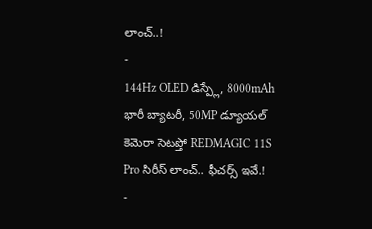లాంచ్..!
-
144Hz OLED డిస్ప్లే, 8000mAh భారీ బ్యాటరీ, 50MP డ్యూయల్ కెమెరా సెటప్తో REDMAGIC 11S Pro సిరీస్ లాంచ్.. ఫీచర్స్ ఇవే.!
-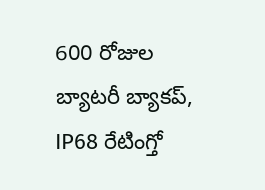600 రోజుల బ్యాటరీ బ్యాకప్, IP68 రేటింగ్తో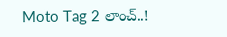Moto Tag 2 లాంచ్..!